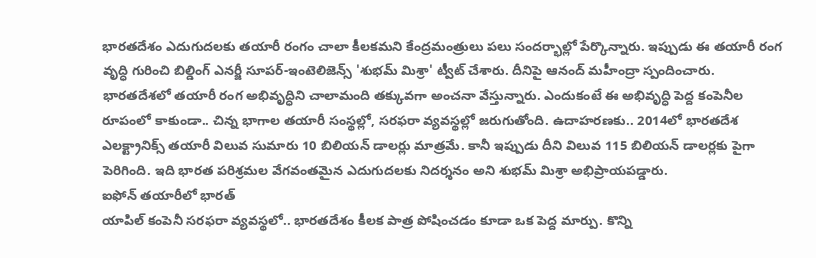భారతదేశం ఎదుగుదలకు తయారీ రంగం చాలా కీలకమని కేంద్రమంత్రులు పలు సందర్భాల్లో పేర్కొన్నారు. ఇప్పుడు ఈ తయారీ రంగ వృద్ధి గురించి బిల్డింగ్ ఎనర్జీ సూపర్-ఇంటెలిజెన్స్ 'శుభమ్ మిశ్రా' ట్వీట్ చేశారు. దీనిపై ఆనంద్ మహీంద్రా స్పందించారు.
భారతదేశలో తయారీ రంగ అభివృద్ధిని చాలామంది తక్కువగా అంచనా వేస్తున్నారు. ఎందుకంటే ఈ అభివృద్ధి పెద్ద కంపెనీల రూపంలో కాకుండా.. చిన్న భాగాల తయారీ సంస్థల్లో, సరఫరా వ్యవస్థల్లో జరుగుతోంది. ఉదాహరణకు.. 2014లో భారతదేశ ఎలక్ట్రానిక్స్ తయారీ విలువ సుమారు 10 బిలియన్ డాలర్లు మాత్రమే. కానీ ఇప్పుడు దీని విలువ 115 బిలియన్ డాలర్లకు పైగా పెరిగింది. ఇది భారత పరిశ్రమల వేగవంతమైన ఎదుగుదలకు నిదర్శనం అని శుభమ్ మిశ్రా అభిప్రాయపడ్డారు.
ఐఫోన్ తయారీలో భారత్
యాపిల్ కంపెనీ సరఫరా వ్యవస్థలో.. భారతదేశం కీలక పాత్ర పోషించడం కూడా ఒక పెద్ద మార్పు. కొన్ని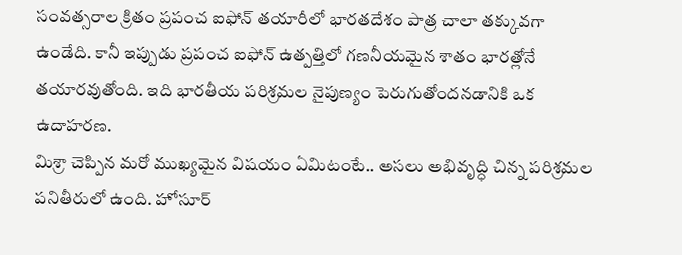సంవత్సరాల క్రితం ప్రపంచ ఐఫోన్ తయారీలో భారతదేశం పాత్ర చాలా తక్కువగా ఉండేది. కానీ ఇప్పుడు ప్రపంచ ఐఫోన్ ఉత్పత్తిలో గణనీయమైన శాతం భారత్లోనే తయారవుతోంది. ఇది భారతీయ పరిశ్రమల నైపుణ్యం పెరుగుతోందనడానికి ఒక ఉదాహరణ.
మిశ్రా చెప్పిన మరో ముఖ్యమైన విషయం ఏమిటంటే.. అసలు అభివృద్ధి చిన్న పరిశ్రమల పనితీరులో ఉంది. హోసూర్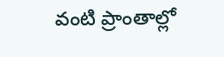వంటి ప్రాంతాల్లో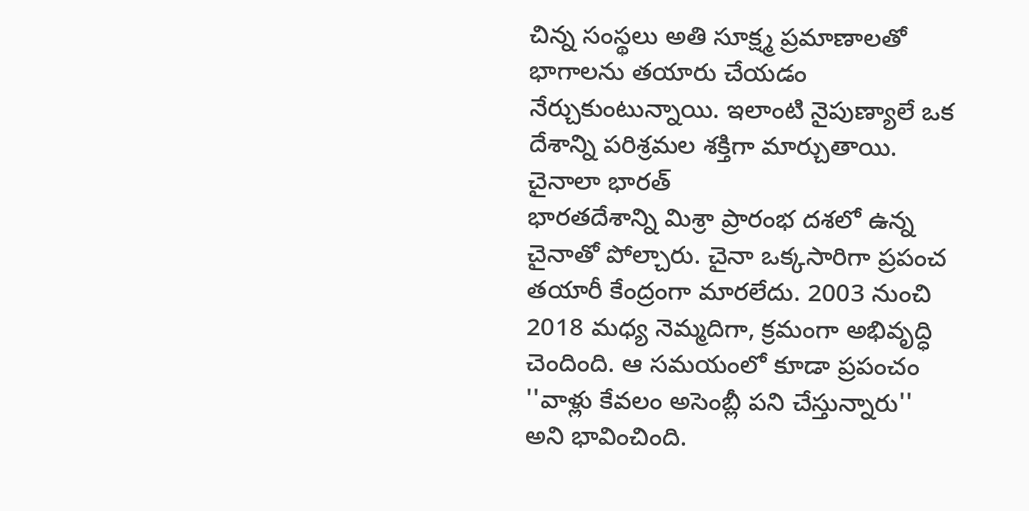చిన్న సంస్థలు అతి సూక్ష్మ ప్రమాణాలతో భాగాలను తయారు చేయడం నేర్చుకుంటున్నాయి. ఇలాంటి నైపుణ్యాలే ఒక దేశాన్ని పరిశ్రమల శక్తిగా మార్చుతాయి.
చైనాలా భారత్
భారతదేశాన్ని మిశ్రా ప్రారంభ దశలో ఉన్న చైనాతో పోల్చారు. చైనా ఒక్కసారిగా ప్రపంచ తయారీ కేంద్రంగా మారలేదు. 2003 నుంచి 2018 మధ్య నెమ్మదిగా, క్రమంగా అభివృద్ధి చెందింది. ఆ సమయంలో కూడా ప్రపంచం ''వాళ్లు కేవలం అసెంబ్లీ పని చేస్తున్నారు'' అని భావించింది.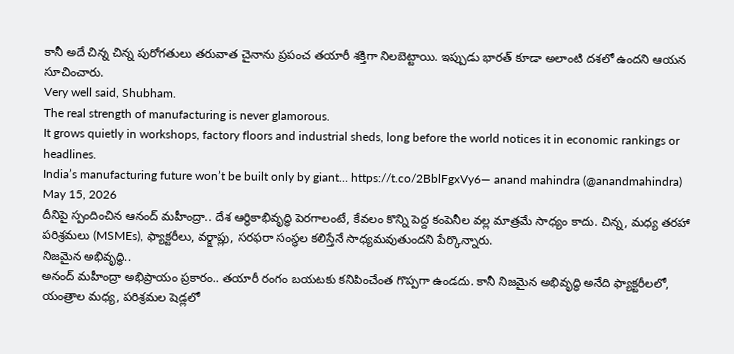కానీ అదే చిన్న చిన్న పురోగతులు తరువాత చైనాను ప్రపంచ తయారీ శక్తిగా నిలబెట్టాయి. ఇప్పుడు భారత్ కూడా అలాంటి దశలో ఉందని ఆయన సూచించారు.
Very well said, Shubham.
The real strength of manufacturing is never glamorous.
It grows quietly in workshops, factory floors and industrial sheds, long before the world notices it in economic rankings or headlines.
India’s manufacturing future won’t be built only by giant… https://t.co/2BblFgxVy6— anand mahindra (@anandmahindra) May 15, 2026
దీనిపై స్పందించిన ఆనంద్ మహీంద్రా.. దేశ ఆర్థికాభివృద్ధి పెరగాలంటే, కేవలం కొన్ని పెద్ద కంపెనీల వల్ల మాత్రమే సాధ్యం కాదు. చిన్న, మధ్య తరహా పరిశ్రమలు (MSMEs), ఫ్యాక్టరీలు, వర్క్షాప్లు, సరఫరా సంస్థల కలిస్తేనే సాధ్యమవుతుందని పేర్కొన్నారు.
నిజమైన అభివృద్ధి..
అనంద్ మహీంద్రా అభిప్రాయం ప్రకారం.. తయారీ రంగం బయటకు కనిపించేంత గొప్పగా ఉండదు. కానీ నిజమైన అభివృద్ధి అనేది ఫ్యాక్టరీలలో, యంత్రాల మధ్య, పరిశ్రమల షెడ్లలో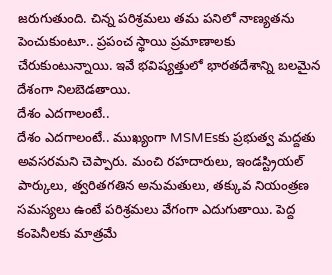జరుగుతుంది. చిన్న పరిశ్రమలు తమ పనిలో నాణ్యతను పెంచుకుంటూ.. ప్రపంచ స్థాయి ప్రమాణాలకు చేరుకుంటున్నాయి. ఇవే భవిష్యత్తులో భారతదేశాన్ని బలమైన దేశంగా నిలబెడతాయి.
దేశం ఎదగాలంటే..
దేశం ఎదగాలంటే.. ముఖ్యంగా MSMEsకు ప్రభుత్వ మద్దతు అవసరమని చెప్పారు. మంచి రహదారులు, ఇండస్ట్రియల్ పార్కులు, త్వరితగతిన అనుమతులు, తక్కువ నియంత్రణ సమస్యలు ఉంటే పరిశ్రమలు వేగంగా ఎదుగుతాయి. పెద్ద కంపెనీలకు మాత్రమే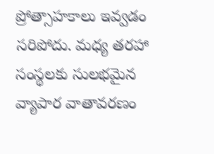ప్రోత్సాహకాలు ఇవ్వడం సరిపోదు. మధ్య తరహా సంస్థలకు సులభమైన వ్యాపార వాతావరణం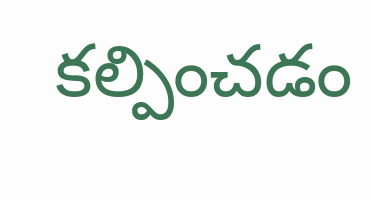కల్పించడం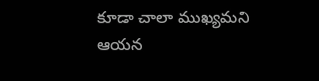కూడా చాలా ముఖ్యమని ఆయన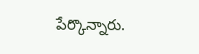పేర్కొన్నారు.